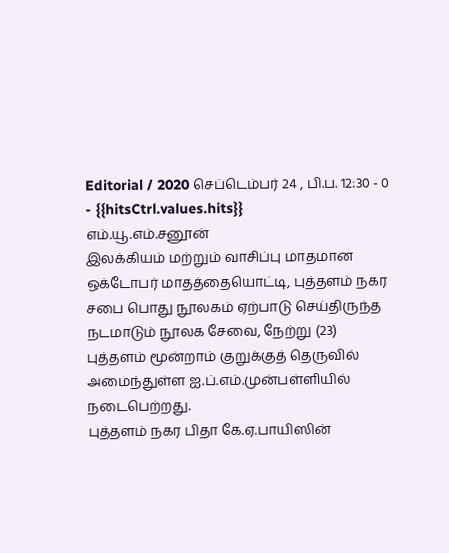Editorial / 2020 செப்டெம்பர் 24 , பி.ப. 12:30 - 0 - {{hitsCtrl.values.hits}}
எம்.யூ.எம்.சனூன்
இலக்கியம் மற்றும் வாசிப்பு மாதமான ஒக்டோபர் மாதத்தையொட்டி, புத்தளம் நகர சபை பொது நூலகம் ஏற்பாடு செய்திருந்த நடமாடும் நூலக சேவை, நேற்று (23) புத்தளம் மூன்றாம் குறுக்குத் தெருவில் அமைந்துள்ள ஐ.ப்.எம்.முன்பள்ளியில் நடைபெற்றது.
புத்தளம் நகர பிதா கே.ஏ.பாயிஸின்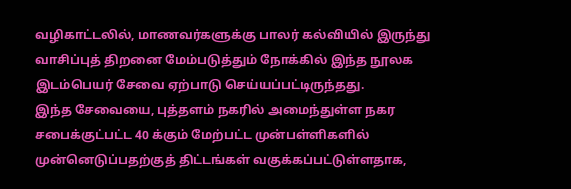வழிகாட்டலில், மாணவர்களுக்கு பாலர் கல்வியில் இருந்து வாசிப்புத் திறனை மேம்படுத்தும் நோக்கில் இந்த நூலக இடம்பெயர் சேவை ஏற்பாடு செய்யப்பட்டிருந்தது.
இந்த சேவையை, புத்தளம் நகரில் அமைந்துள்ள நகர சபைக்குட்பட்ட 40 க்கும் மேற்பட்ட முன்பள்ளிகளில் முன்னெடுப்பதற்குத் திட்டங்கள் வகுக்கப்பட்டுள்ளதாக,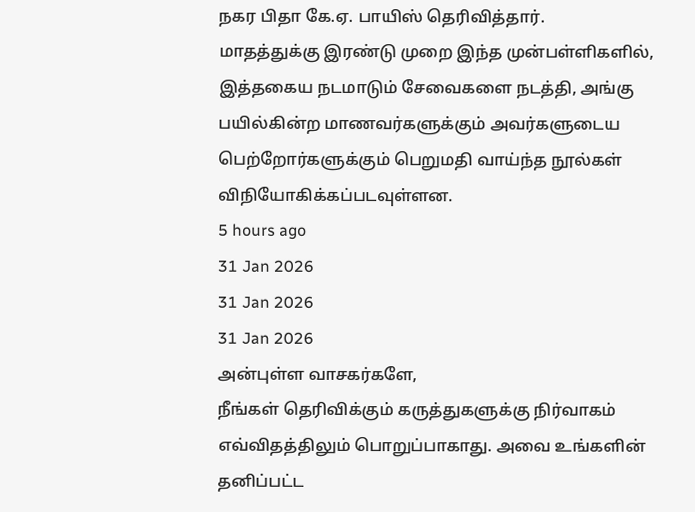நகர பிதா கே.ஏ. பாயிஸ் தெரிவித்தார்.
மாதத்துக்கு இரண்டு முறை இந்த முன்பள்ளிகளில், இத்தகைய நடமாடும் சேவைகளை நடத்தி, அங்கு பயில்கின்ற மாணவர்களுக்கும் அவர்களுடைய பெற்றோர்களுக்கும் பெறுமதி வாய்ந்த நூல்கள் விநியோகிக்கப்படவுள்ளன.
5 hours ago
31 Jan 2026
31 Jan 2026
31 Jan 2026
அன்புள்ள வாசகர்களே,
நீங்கள் தெரிவிக்கும் கருத்துகளுக்கு நிர்வாகம் எவ்விதத்திலும் பொறுப்பாகாது. அவை உங்களின் தனிப்பட்ட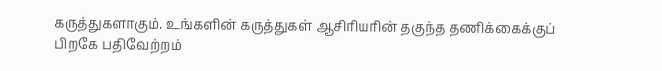கருத்துகளாகும். உங்களின் கருத்துகள் ஆசிரியரின் தகுந்த தணிக்கைக்குப் பிறகே பதிவேற்றம்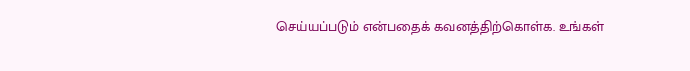செய்யப்படும் என்பதைக் கவனத்திற்கொள்க. உங்கள்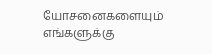யோசனைகளையும் எங்களுக்கு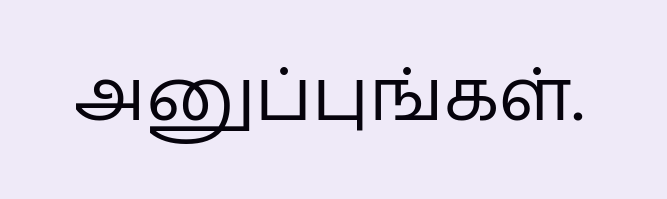அனுப்புங்கள்.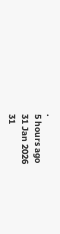.
5 hours ago
31 Jan 2026
31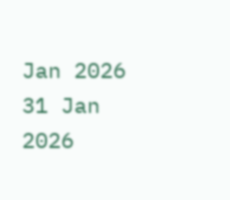Jan 2026
31 Jan 2026